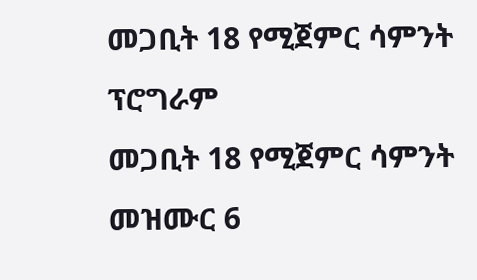መጋቢት 18 የሚጀምር ሳምንት ፕሮግራም
መጋቢት 18 የሚጀምር ሳምንት
መዝሙር 6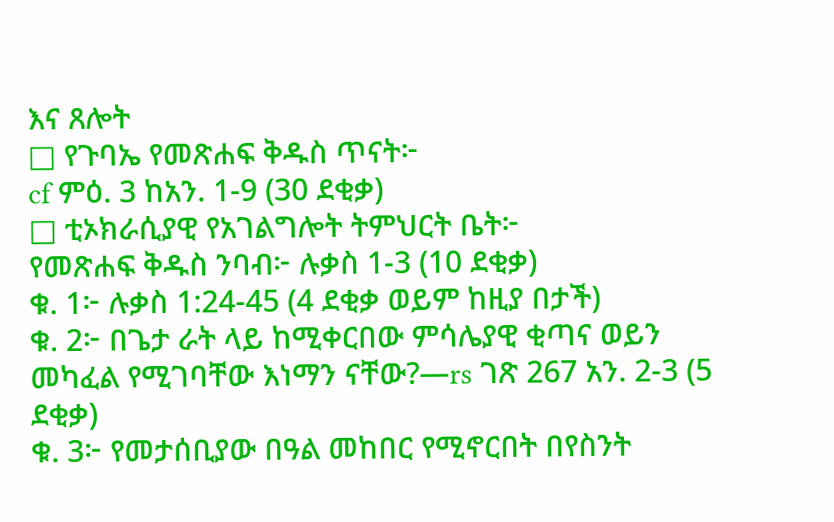እና ጸሎት
□ የጉባኤ የመጽሐፍ ቅዱስ ጥናት፦
cf ምዕ. 3 ከአን. 1-9 (30 ደቂቃ)
□ ቲኦክራሲያዊ የአገልግሎት ትምህርት ቤት፦
የመጽሐፍ ቅዱስ ንባብ፦ ሉቃስ 1-3 (10 ደቂቃ)
ቁ. 1፦ ሉቃስ 1:24-45 (4 ደቂቃ ወይም ከዚያ በታች)
ቁ. 2፦ በጌታ ራት ላይ ከሚቀርበው ምሳሌያዊ ቂጣና ወይን መካፈል የሚገባቸው እነማን ናቸው?—rs ገጽ 267 አን. 2-3 (5 ደቂቃ)
ቁ. 3፦ የመታሰቢያው በዓል መከበር የሚኖርበት በየስንት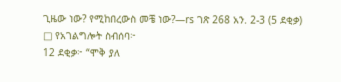ጊዜው ነው? የሚከበረውስ መቼ ነው?—rs ገጽ 268 አን. 2-3 (5 ደቂቃ)
□ የአገልግሎት ስብሰባ፦
12 ደቂቃ፦ “ሞቅ ያለ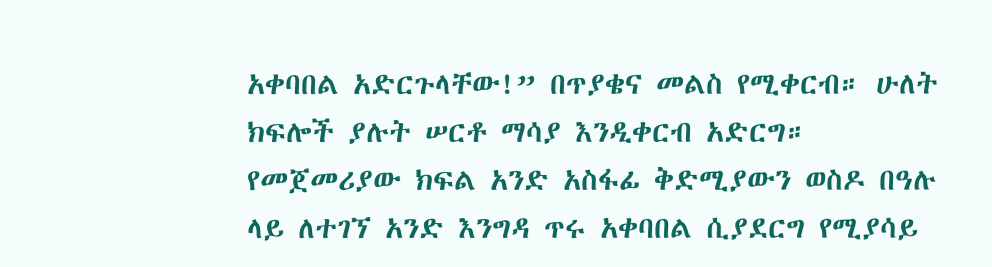አቀባበል አድርጉላቸው!” በጥያቄና መልስ የሚቀርብ። ሁለት ክፍሎች ያሉት ሠርቶ ማሳያ እንዲቀርብ አድርግ። የመጀመሪያው ክፍል አንድ አስፋፊ ቅድሚያውን ወስዶ በዓሉ ላይ ለተገኘ አንድ እንግዳ ጥሩ አቀባበል ሲያደርግ የሚያሳይ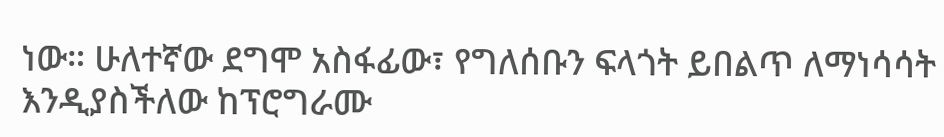ነው። ሁለተኛው ደግሞ አስፋፊው፣ የግለሰቡን ፍላጎት ይበልጥ ለማነሳሳት እንዲያስችለው ከፕሮግራሙ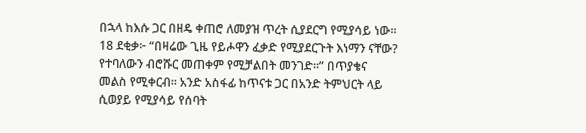በኋላ ከእሱ ጋር በዘዴ ቀጠሮ ለመያዝ ጥረት ሲያደርግ የሚያሳይ ነው።
18 ደቂቃ፦ “በዛሬው ጊዜ የይሖዋን ፈቃድ የሚያደርጉት እነማን ናቸው? የተባለውን ብሮሹር መጠቀም የሚቻልበት መንገድ።” በጥያቄና መልስ የሚቀርብ። አንድ አስፋፊ ከጥናቱ ጋር በአንድ ትምህርት ላይ ሲወያይ የሚያሳይ የሰባት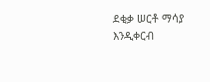ደቂቃ ሠርቶ ማሳያ እንዲቀርብ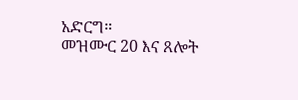አድርግ።
መዝሙር 20 እና ጸሎት